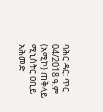ባሕር ዳር: ጥር 04/2018 ዓ.ም (አሚኮ) ጠቅላይ ሚኒስትር ዐቢይ አሕመድ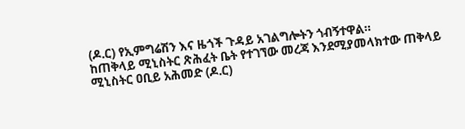(ዶ.ር) የኢምግሬሽን እና ዜጎች ጉዳይ አገልግሎትን ጎብኝተዋል።
ከጠቅላይ ሚኒስትር ጽሕፈት ቤት የተገኘው መረጃ እንደሚያመላክተው ጠቅላይ ሚኒስትር ዐቢይ አሕመድ (ዶ.ር)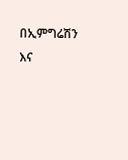በኢምግሬሽን እና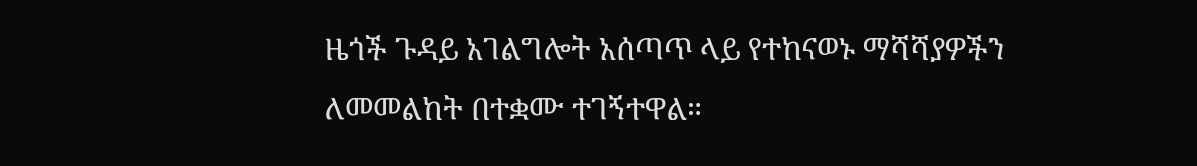ዜጎች ጉዳይ አገልግሎት አሰጣጥ ላይ የተከናወኑ ማሻሻያዎችን ለመመልከት በተቋሙ ተገኝተዋል።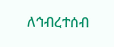ለኅብረተሰብ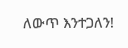ለውጥ እንተጋለን!